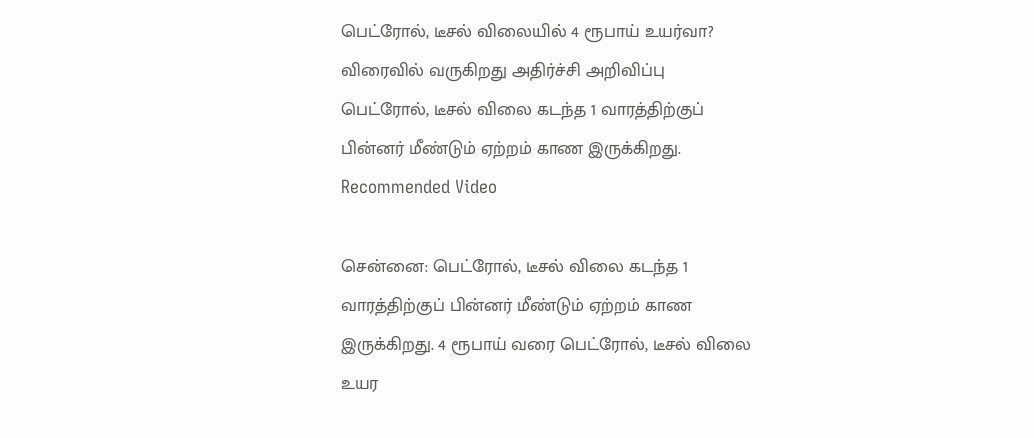பெட்ரோல், டீசல் விலையில் 4 ரூபாய் உயர்வா? விரைவில் வருகிறது அதிர்ச்சி அறிவிப்பு
பெட்ரோல், டீசல் விலை கடந்த 1 வாரத்திற்குப் பின்னர் மீண்டும் ஏற்றம் காண இருக்கிறது.
Recommended Video

சென்னை: பெட்ரோல், டீசல் விலை கடந்த 1 வாரத்திற்குப் பின்னர் மீண்டும் ஏற்றம் காண இருக்கிறது. 4 ரூபாய் வரை பெட்ரோல், டீசல் விலை உயர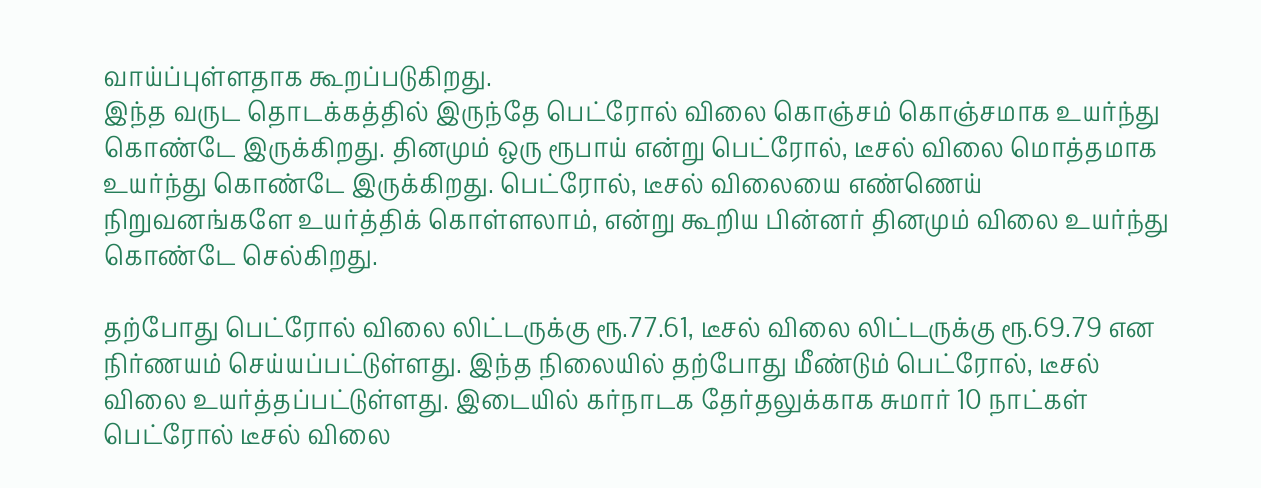வாய்ப்புள்ளதாக கூறப்படுகிறது.
இந்த வருட தொடக்கத்தில் இருந்தே பெட்ரோல் விலை கொஞ்சம் கொஞ்சமாக உயர்ந்து கொண்டே இருக்கிறது. தினமும் ஒரு ரூபாய் என்று பெட்ரோல், டீசல் விலை மொத்தமாக உயர்ந்து கொண்டே இருக்கிறது. பெட்ரோல், டீசல் விலையை எண்ணெய் நிறுவனங்களே உயர்த்திக் கொள்ளலாம், என்று கூறிய பின்னர் தினமும் விலை உயர்ந்து கொண்டே செல்கிறது.

தற்போது பெட்ரோல் விலை லிட்டருக்கு ரூ.77.61, டீசல் விலை லிட்டருக்கு ரூ.69.79 என நிர்ணயம் செய்யப்பட்டுள்ளது. இந்த நிலையில் தற்போது மீண்டும் பெட்ரோல், டீசல் விலை உயர்த்தப்பட்டுள்ளது. இடையில் கர்நாடக தேர்தலுக்காக சுமார் 10 நாட்கள் பெட்ரோல் டீசல் விலை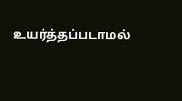உயர்த்தப்படாமல்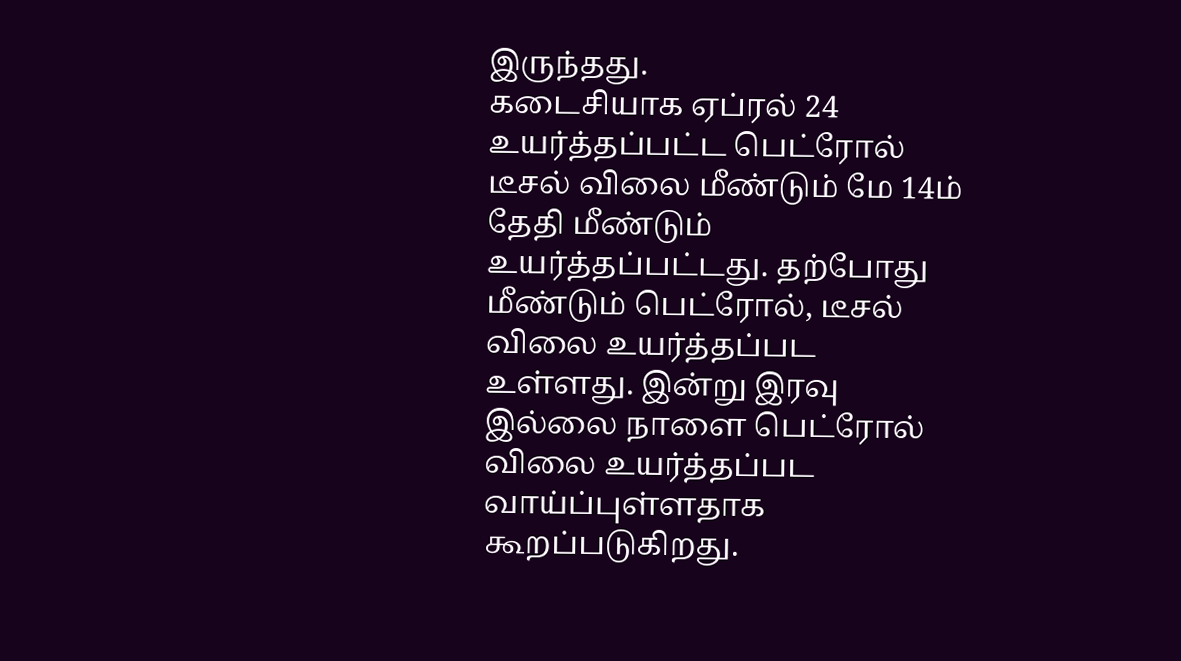இருந்தது.
கடைசியாக ஏப்ரல் 24 உயர்த்தப்பட்ட பெட்ரோல் டீசல் விலை மீண்டும் மே 14ம் தேதி மீண்டும் உயர்த்தப்பட்டது. தற்போது மீண்டும் பெட்ரோல், டீசல் விலை உயர்த்தப்பட உள்ளது. இன்று இரவு இல்லை நாளை பெட்ரோல் விலை உயர்த்தப்பட வாய்ப்புள்ளதாக கூறப்படுகிறது.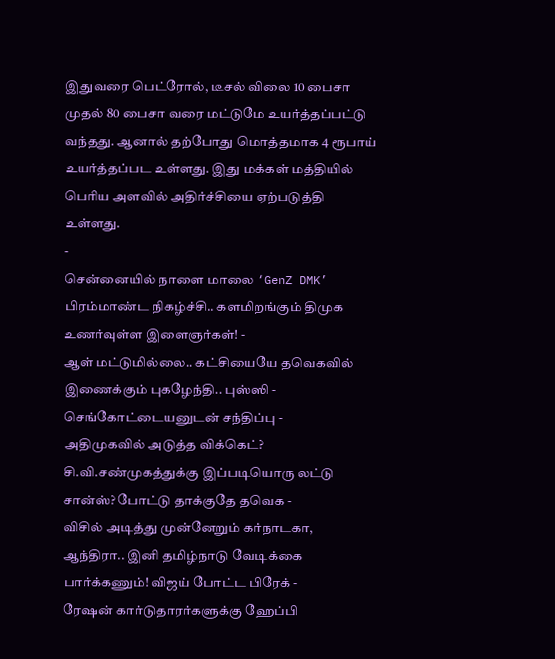இதுவரை பெட்ரோல், டீசல் விலை 10 பைசா முதல் 80 பைசா வரை மட்டுமே உயர்த்தப்பட்டு வந்தது. ஆனால் தற்போது மொத்தமாக 4 ரூபாய் உயர்த்தப்பட உள்ளது. இது மக்கள் மத்தியில் பெரிய அளவில் அதிர்ச்சியை ஏற்படுத்தி உள்ளது.
-
சென்னையில் நாளை மாலை ‘GenZ DMK’ பிரம்மாண்ட நிகழ்ச்சி.. களமிறங்கும் திமுக உணர்வுள்ள இளைஞர்கள்! -
ஆள் மட்டுமில்லை.. கட்சியையே தவெகவில் இணைக்கும் புகழேந்தி.. புஸ்ஸி - செங்கோட்டையனுடன் சந்திப்பு -
அதிமுகவில் அடுத்த விக்கெட்? சி.வி.சண்முகத்துக்கு இப்படியொரு லட்டு சான்ஸ்? போட்டு தாக்குதே தவெக -
விசில் அடித்து முன்னேறும் கர்நாடகா, ஆந்திரா.. இனி தமிழ்நாடு வேடிக்கை பார்க்கணும்! விஜய் போட்ட பிரேக் -
ரேஷன் கார்டுதாரர்களுக்கு ஹேப்பி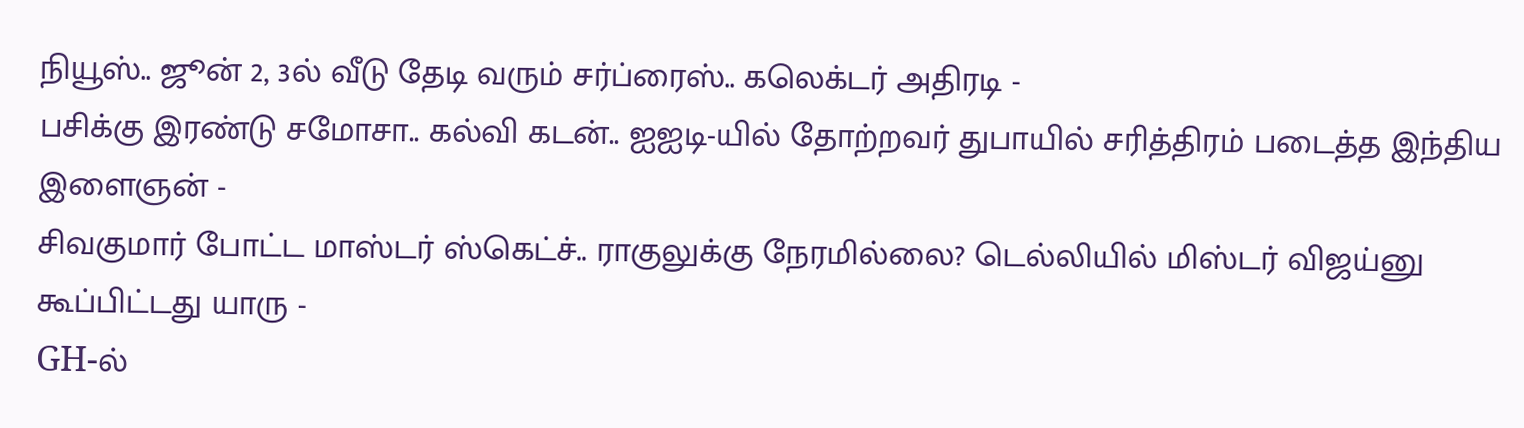நியூஸ்.. ஜூன் 2, 3ல் வீடு தேடி வரும் சர்ப்ரைஸ்.. கலெக்டர் அதிரடி -
பசிக்கு இரண்டு சமோசா.. கல்வி கடன்.. ஐஐடி-யில் தோற்றவர் துபாயில் சரித்திரம் படைத்த இந்திய இளைஞன் -
சிவகுமார் போட்ட மாஸ்டர் ஸ்கெட்ச்.. ராகுலுக்கு நேரமில்லை? டெல்லியில் மிஸ்டர் விஜய்னு கூப்பிட்டது யாரு -
GH-ல்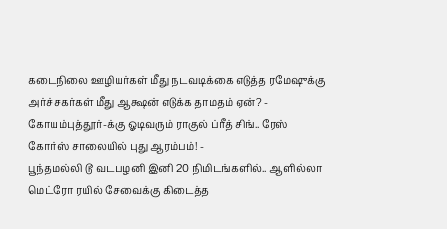கடைநிலை ஊழியர்கள் மீது நடவடிக்கை எடுத்த ரமேஷுக்கு அர்ச்சகர்கள் மீது ஆக்ஷன் எடுக்க தாமதம் ஏன்? -
கோயம்புத்தூர்-க்கு ஓடிவரும் ராகுல் ப்ரீத் சிங்.. ரேஸ் கோர்ஸ் சாலையில் புது ஆரம்பம்! -
பூந்தமல்லி டூ வடபழனி இனி 20 நிமிடங்களில்.. ஆளில்லா மெட்ரோ ரயில் சேவைக்கு கிடைத்த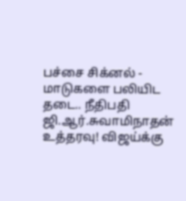பச்சை சிக்னல் -
மாடுகளை பலியிட தடை.. நீதிபதி ஜி.ஆர்.சுவாமிநாதன் உத்தரவு! விஜய்க்கு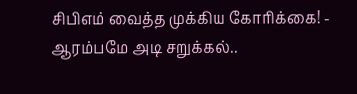சிபிஎம் வைத்த முக்கிய கோரிக்கை! -
ஆரம்பமே அடி சறுக்கல்..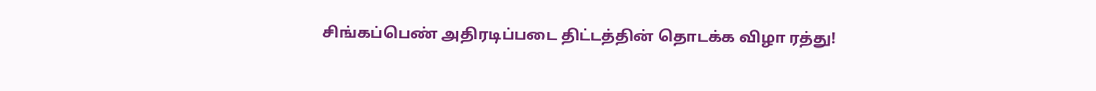சிங்கப்பெண் அதிரடிப்படை திட்டத்தின் தொடக்க விழா ரத்து!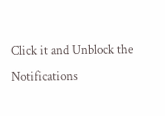Click it and Unblock the Notifications